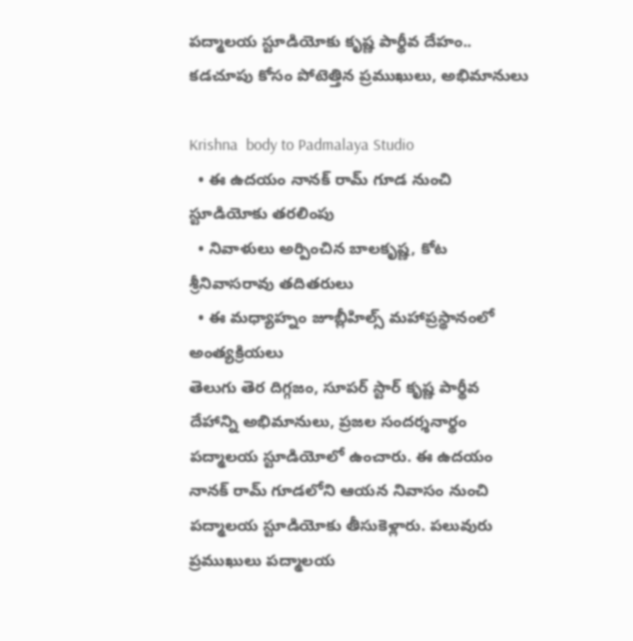పద్మాలయ స్టూడియోకు కృష్ణ పార్థీవ దేహం.. కడచూపు కోసం పోటెత్తిన ప్రముఖులు, అభిమానులు

Krishna  body to Padmalaya Studio
  • ఈ ఉదయం నానక్ రామ్ గూడ నుంచి స్టూడియోకు తరలింపు
  • నివాళులు అర్పించిన బాలకృష్ణ, కోట శ్రీనివాసరావు తదితరులు
  • ఈ మధ్యాహ్నం జూబ్లీహిల్స్ మహాప్రస్థానంలో అంత్యక్రియలు
తెలుగు తెర దిగ్గజం, సూపర్‌ స్టార్‌ కృష్ణ పార్థీవ దేహాన్ని అభిమానులు, ప్రజల సందర్శనార్థం పద్మాలయ స్టూడియోలో ఉంచారు. ఈ ఉదయం నానక్ రామ్ గూడలోని ఆయన నివాసం నుంచి పద్మాలయ స్టూడియోకు తీసుకెళ్లారు. పలువురు ప్రముఖులు పద్మాలయ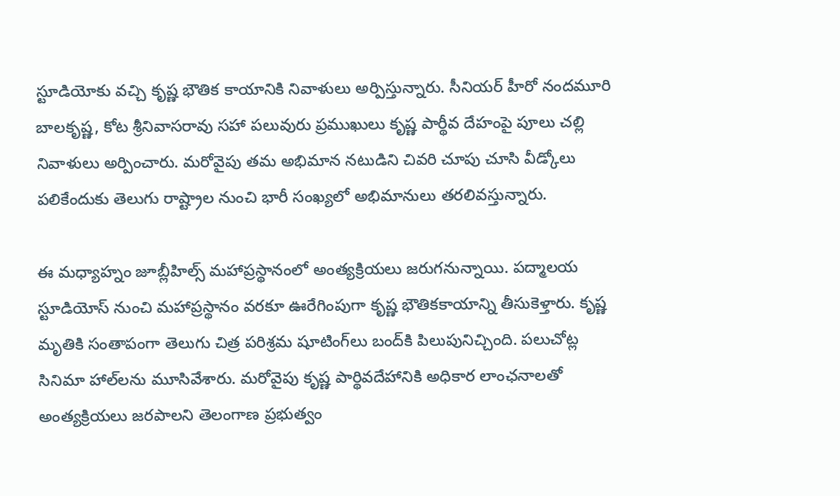స్టూడియోకు వచ్చి కృష్ణ భౌతిక కాయానికి నివాళులు అర్పిస్తున్నారు. సీనియర్ హీరో నందమూరి బాలకృష్ణ, కోట శ్రీనివాసరావు సహా పలువురు ప్రముఖులు కృష్ణ పార్థీవ దేహంపై పూలు చల్లి నివాళులు అర్పించారు. మరోవైపు తమ అభిమాన నటుడిని చివరి చూపు చూసి వీడ్కోలు పలికేందుకు తెలుగు రాష్ట్రాల నుంచి భారీ సంఖ్యలో అభిమానులు తరలివస్తున్నారు.

ఈ మధ్యాహ్నం జూబ్లీహిల్స్ మహాప్రస్థానంలో అంత్యక్రియలు జరుగనున్నాయి. పద్మాలయ స్టూడియోస్‌ నుంచి మహాప్రస్థానం వరకూ ఊరేగింపుగా కృష్ణ భౌతికకాయాన్ని తీసుకెళ్తారు. కృష్ణ మృతికి సంతాపంగా తెలుగు చిత్ర పరిశ్రమ షూటింగ్‌లు బంద్‌కి పిలుపునిచ్చింది. పలుచోట్ల సినిమా హాల్‌లను మూసివేశారు. మరోవైపు కృష్ణ పార్థివదేహానికి అధికార లాంఛనాలతో అంత్యక్రియలు జరపాలని తెలంగాణ ప్రభుత్వం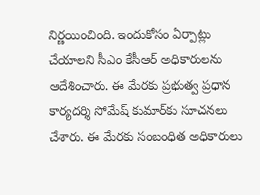నిర్ణయించింది. ఇందుకోసం ఏర్పాట్లు చేయాలని సీఎం కేసీఆర్‌ అధికారులను ఆదేశించారు. ఈ మేరకు ప్రభుత్వ ప్రధాన కార్యదర్శి సోమేష్‌ కుమార్‌కు సూచనలు చేశారు. ఈ మేరకు సంబంధిత అధికారులు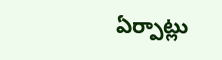ఏర్పాట్లు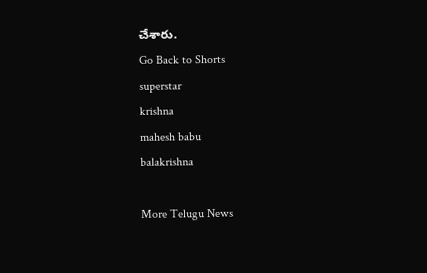చేశారు.
Go Back to Shorts
superstar
krishna
mahesh babu
balakrishna

More Telugu News